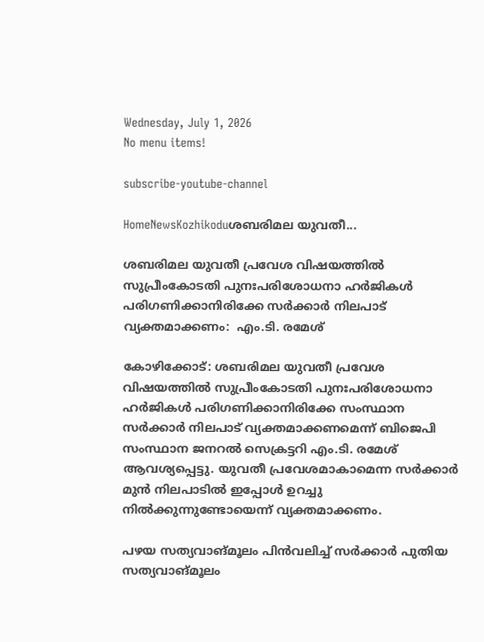Wednesday, July 1, 2026
No menu items!

subscribe-youtube-channel

HomeNewsKozhikoduശബരിമല യുവതീ...

ശബരിമല യുവതീ പ്രവേശ വിഷയത്തില്‍ സുപ്രീംകോടതി പുനഃപരിശോധനാ ഹര്‍ജികള്‍ പരിഗണിക്കാനിരിക്കേ സര്‍ക്കാര്‍ നിലപാട് വ്യക്തമാക്കണം:  എം.ടി. രമേശ്

കോഴിക്കോട്: ശബരിമല യുവതീ പ്രവേശ വിഷയത്തില്‍ സുപ്രീംകോടതി പുനഃപരിശോധനാ ഹര്‍ജികള്‍ പരിഗണിക്കാനിരിക്കേ സംസ്ഥാന സര്‍ക്കാര്‍ നിലപാട് വ്യക്തമാക്കണമെന്ന് ബിജെപി സംസ്ഥാന ജനറല്‍ സെക്രട്ടറി എം.ടി. രമേശ്  ആവശ്യപ്പെട്ടു. യുവതീ പ്രവേശമാകാമെന്ന സര്‍ക്കാര്‍ മുന്‍ നിലപാടില്‍ ഇപ്പോള്‍ ഉറച്ചു നില്‍ക്കുന്നുണ്ടോയെന്ന് വ്യക്തമാക്കണം.

പഴയ സത്യവാങ്മൂലം പിന്‍വലിച്ച് സര്‍ക്കാര്‍ പുതിയ സത്യവാങ്മൂലം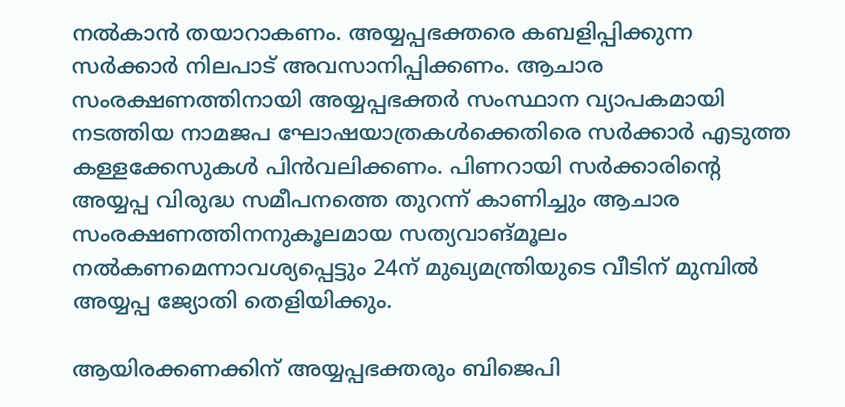നല്‍കാന്‍ തയാറാകണം. അയ്യപ്പഭക്തരെ കബളിപ്പിക്കുന്ന സര്‍ക്കാര്‍ നിലപാട് അവസാനിപ്പിക്കണം. ആചാര സംരക്ഷണത്തിനായി അയ്യപ്പഭക്തര്‍ സംസ്ഥാന വ്യാപകമായി നടത്തിയ നാമജപ ഘോഷയാത്രകള്‍ക്കെതിരെ സര്‍ക്കാര്‍ എടുത്ത കള്ളക്കേസുകള്‍ പിന്‍വലിക്കണം. പിണറായി സര്‍ക്കാരിന്റെ അയ്യപ്പ വിരുദ്ധ സമീപനത്തെ തുറന്ന് കാണിച്ചും ആചാര സംരക്ഷണത്തിനനുകൂലമായ സത്യവാങ്മൂലം നല്‍കണമെന്നാവശ്യപ്പെട്ടും 24ന് മുഖ്യമന്ത്രിയുടെ വീടിന് മുമ്പില്‍ അയ്യപ്പ ജ്യോതി തെളിയിക്കും.

ആയിരക്കണക്കിന് അയ്യപ്പഭക്തരും ബിജെപി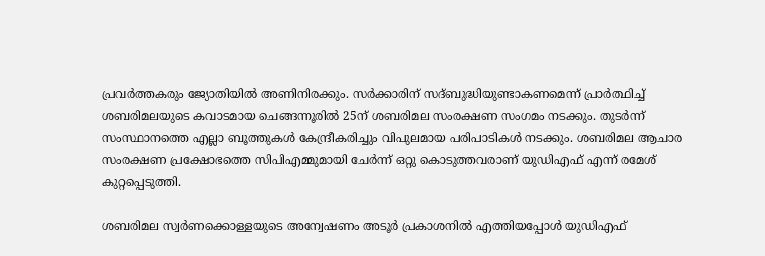പ്രവര്‍ത്തകരും ജ്യോതിയില്‍ അണിനിരക്കും. സര്‍ക്കാരിന് സദ്ബുദ്ധിയുണ്ടാകണമെന്ന് പ്രാര്‍ത്ഥിച്ച് ശബരിമലയുടെ കവാടമായ ചെങ്ങന്നൂരില്‍ 25ന് ശബരിമല സംരക്ഷണ സംഗമം നടക്കും. തുടര്‍ന്ന് സംസ്ഥാനത്തെ എല്ലാ ബൂത്തുകള്‍ കേന്ദ്രീകരിച്ചും വിപുലമായ പരിപാടികള്‍ നടക്കും. ശബരിമല ആചാര സംരക്ഷണ പ്രക്ഷോഭത്തെ സിപിഎമ്മുമായി ചേര്‍ന്ന് ഒറ്റു കൊടുത്തവരാണ് യുഡിഎഫ് എന്ന് രമേശ് കുറ്റപ്പെടുത്തി.

ശബരിമല സ്വര്‍ണക്കൊള്ളയുടെ അന്വേഷണം അടൂര്‍ പ്രകാശനില്‍ എത്തിയപ്പോള്‍ യുഡിഎഫ്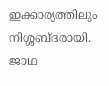ഇക്കാര്യത്തിലും നിശ്ശബ്ദരായി. ജാഥ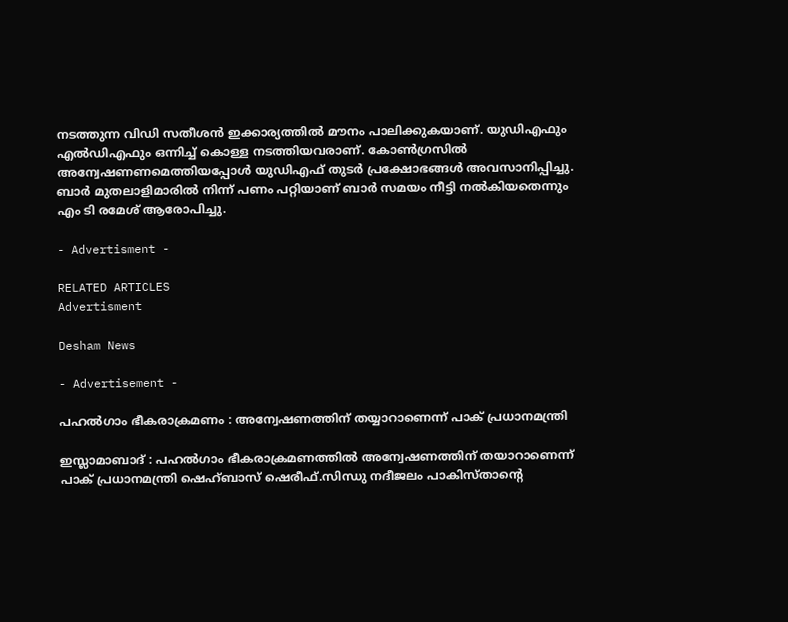നടത്തുന്ന വിഡി സതീശന്‍ ഇക്കാര്യത്തില്‍ മൗനം പാലിക്കുകയാണ്. യുഡിഎഫും എല്‍ഡിഎഫും ഒന്നിച്ച് കൊള്ള നടത്തിയവരാണ്. കോണ്‍ഗ്രസില്‍ അന്വേഷണണമെത്തിയപ്പോള്‍ യുഡിഎഫ് തുടര്‍ പ്രക്ഷോഭങ്ങള്‍ അവസാനിപ്പിച്ചു. ബാര്‍ മുതലാളിമാരില്‍ നിന്ന് പണം പറ്റിയാണ് ബാര്‍ സമയം നീട്ടി നല്‍കിയതെന്നും എം ടി രമേശ് ആരോപിച്ചു.

- Advertisment -

RELATED ARTICLES
Advertisment

Desham News

- Advertisement -

പഹല്‍ഗാം ഭീകരാക്രമണം : അന്വേഷണത്തിന് തയ്യാറാണെന്ന് പാക് പ്രധാനമന്ത്രി

ഇസ്ലാമാബാദ്‌ : പഹൽഗാം ഭീകരാക്രമണത്തിൽ അന്വേഷണത്തിന് തയാറാണെന്ന് പാക് പ്രധാനമന്ത്രി ഷെഹ്ബാസ് ഷെരീഫ്.സിന്ധു നദീജലം പാകിസ്താന്റെ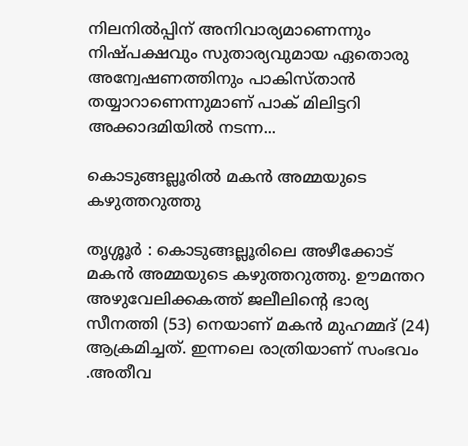നിലനിൽപ്പിന് അനിവാര്യമാണെന്നും നിഷ്പക്ഷവും സുതാര്യവുമായ ഏതൊരു അന്വേഷണത്തിനും പാകിസ്താന്‍ തയ്യാറാണെന്നുമാണ് പാക് മിലിട്ടറി അക്കാദമിയില്‍ നടന്ന...

കൊടുങ്ങല്ലൂരിൽ മകൻ അമ്മയുടെ കഴുത്തറുത്തു

തൃശ്ശൂർ : കൊടുങ്ങല്ലൂരിലെ അഴീക്കോട് മകൻ അമ്മയുടെ കഴുത്തറുത്തു. ഊമന്തറ അഴുവേലിക്കകത്ത് ജലീലിൻ്റെ ഭാര്യ സീനത്തി (53) നെയാണ് മകൻ മുഹമ്മദ് (24) ആക്രമിച്ചത്. ഇന്നലെ രാത്രിയാണ് സംഭവം .അതീവ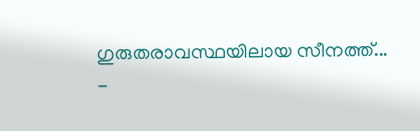ഗുരുതരാവസ്ഥയിലായ സീനത്ത്...
-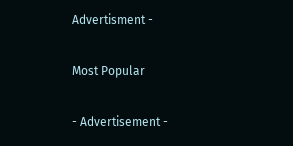Advertisment -

Most Popular

- Advertisement -